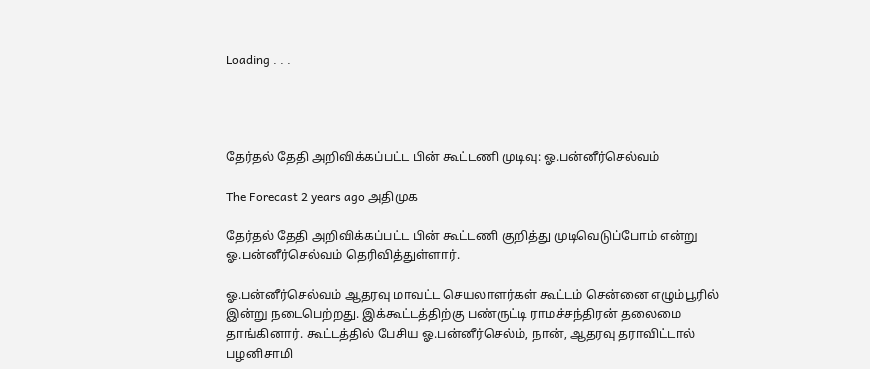Loading . . .




தேர்தல் தேதி அறிவிக்கப்பட்ட பின் கூட்டணி முடிவு: ஓ.பன்னீர்செல்வம்

The Forecast 2 years ago அதிமுக

தேர்தல் தேதி அறிவிக்கப்பட்ட பின் கூட்டணி குறித்து முடிவெடுப்போம் என்று ஓ.பன்னீர்செல்வம் தெரிவித்துள்ளார்.

ஓ.பன்னீர்செல்வம் ஆதரவு மாவட்ட செயலாளர்கள் கூட்டம் சென்னை எழும்பூரில் இன்று நடைபெற்றது. இக்கூட்டத்திற்கு பண்ருட்டி ராமச்சந்திரன் தலைமை தாங்கினார். கூட்டத்தில் பேசிய ஓ.பன்னீர்செல்ம், நான், ஆதரவு தராவிட்டால் பழனிசாமி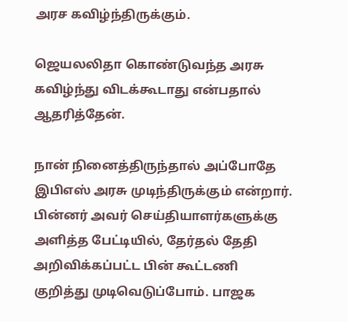அரச கவிழ்ந்திருக்கும்.

ஜெயலலிதா கொண்டுவந்த அரசு கவிழ்ந்து விடக்கூடாது என்பதால் ஆதரித்தேன்.

நான் நினைத்திருந்தால் அப்போதே இபிஎஸ் அரசு முடிந்திருக்கும் என்றார். பின்னர் அவர் செய்தியாளர்களுக்கு அளித்த பேட்டியில், தேர்தல் தேதி அறிவிக்கப்பட்ட பின் கூட்டணி குறித்து முடிவெடுப்போம். பாஜக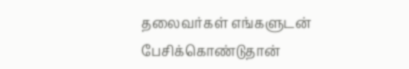தலைவர்கள் எங்களுடன் பேசிக்கொண்டுதான்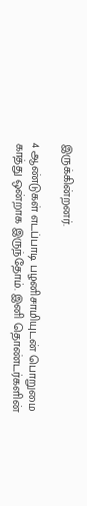இருக்கின்றனர்.

4 ஆண்டுகள் எடப்பாடி பழனிசாமியுடன் பொறுமை காத்து ஒன்றாக இருந்தோம். இனி தொண்டர்களின்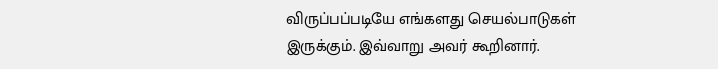விருப்பப்படியே எங்களது செயல்பாடுகள் இருக்கும். இவ்வாறு அவர் கூறினார்.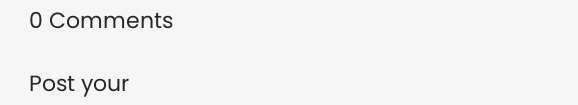0 Comments

Post your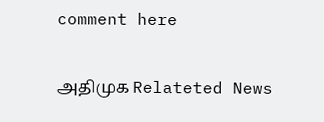comment here

அதிமுக Relateted News